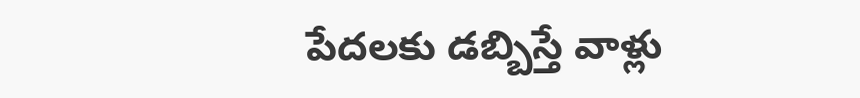పేదలకు డబ్బిస్తే వాళ్లు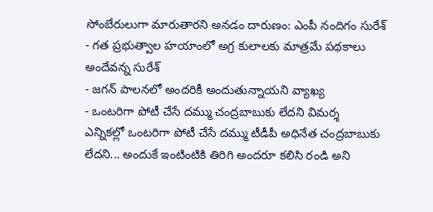సోంబేరులుగా మారుతారని అనడం దారుణం: ఎంపీ నందిగం సురేశ్
- గత ప్రభుత్వాల హయాంలో అగ్ర కులాలకు మాత్రమే పథకాలు అందేవన్న సురేశ్
- జగన్ పాలనలో అందరికీ అందుతున్నాయని వ్యాఖ్య
- ఒంటరిగా పోటీ చేసే దమ్ము చంద్రబాబుకు లేదని విమర్శ
ఎన్నికల్లో ఒంటరిగా పోటీ చేసే దమ్ము టీడీపీ అధినేత చంద్రబాబుకు లేదని... అందుకే ఇంటింటికి తిరిగి అందరూ కలిసి రండి అని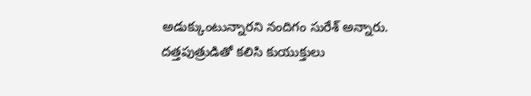అడుక్కుంటున్నారని నందిగం సురేశ్ అన్నారు. దత్తపుత్రుడితో కలిసి కుయుక్తులు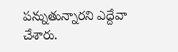పన్నుతున్నారని ఎద్దేవా చేశారు.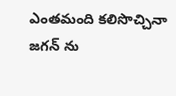ఎంతమంది కలిసొచ్చినా జగన్ ను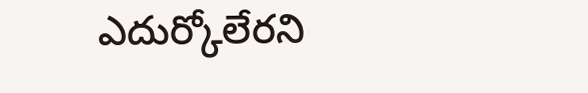ఎదుర్కోలేరని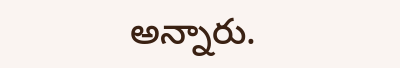అన్నారు.